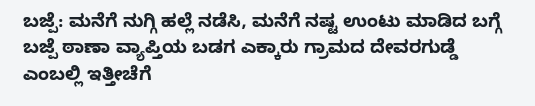ಬಜ್ಪೆ: ಮನೆಗೆ ನುಗ್ಗಿ ಹಲ್ಲೆ ನಡೆಸಿ, ಮನೆಗೆ ನಷ್ಟ ಉಂಟು ಮಾಡಿದ ಬಗ್ಗೆ ಬಜ್ಪೆ ಠಾಣಾ ವ್ಯಾಪ್ತಿಯ ಬಡಗ ಎಕ್ಕಾರು ಗ್ರಾಮದ ದೇವರಗುಡ್ಡೆ ಎಂಬಲ್ಲಿ ಇತ್ತೀಚೆಗೆ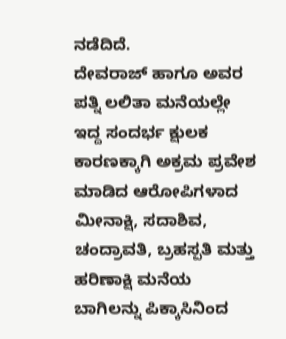ನಡೆದಿದೆ.
ದೇವರಾಜ್ ಹಾಗೂ ಅವರ ಪತ್ನಿ ಲಲಿತಾ ಮನೆಯಲ್ಲೇ ಇದ್ದ ಸಂದರ್ಭ ಕ್ಷುಲಕ ಕಾರಣಕ್ಕಾಗಿ ಅಕ್ರಮ ಪ್ರವೇಶ ಮಾಡಿದ ಆರೋಪಿಗಳಾದ ಮೀನಾಕ್ಷಿ, ಸದಾಶಿವ, ಚಂದ್ರಾವತಿ, ಬ್ರಹಸ್ಪತಿ ಮತ್ತು ಹರಿಣಾಕ್ಷಿ ಮನೆಯ ಬಾಗಿಲನ್ನು ಪಿಕ್ಕಾಸಿನಿಂದ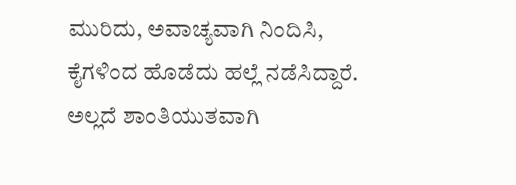ಮುರಿದು, ಅವಾಚ್ಯವಾಗಿ ನಿಂದಿಸಿ, ಕೈಗಳಿಂದ ಹೊಡೆದು ಹಲ್ಲೆ ನಡೆಸಿದ್ದಾರೆ. ಅಲ್ಲದೆ ಶಾಂತಿಯುತವಾಗಿ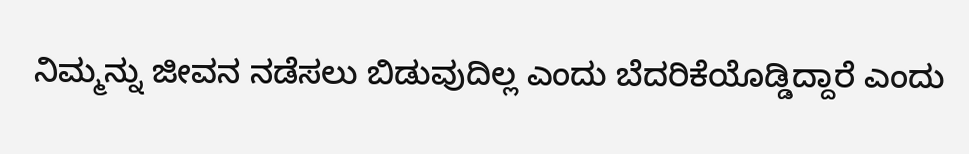ನಿಮ್ಮನ್ನು ಜೀವನ ನಡೆಸಲು ಬಿಡುವುದಿಲ್ಲ ಎಂದು ಬೆದರಿಕೆಯೊಡ್ಡಿದ್ದಾರೆ ಎಂದು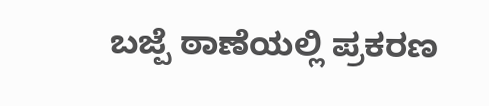ಬಜ್ಪೆ ಠಾಣೆಯಲ್ಲಿ ಪ್ರಕರಣ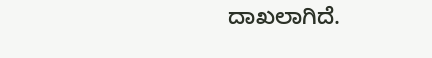ದಾಖಲಾಗಿದೆ.